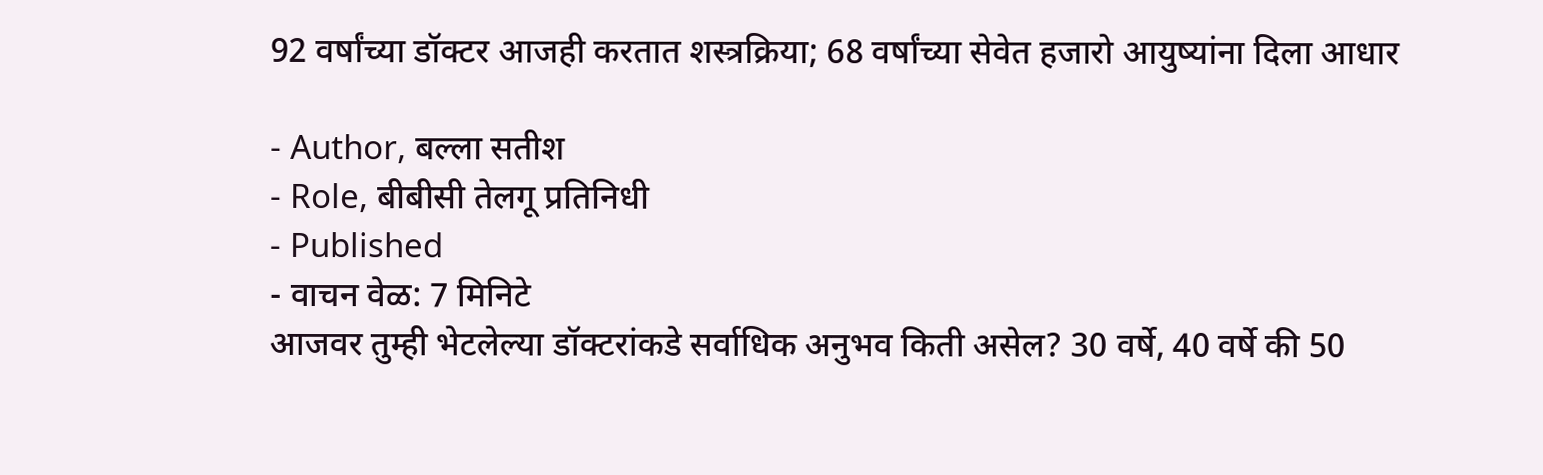92 वर्षांच्या डॉक्टर आजही करतात शस्त्रक्रिया; 68 वर्षांच्या सेवेत हजारो आयुष्यांना दिला आधार

- Author, बल्ला सतीश
- Role, बीबीसी तेलगू प्रतिनिधी
- Published
- वाचन वेळ: 7 मिनिटे
आजवर तुम्ही भेटलेल्या डॉक्टरांकडे सर्वाधिक अनुभव किती असेल? 30 वर्षे, 40 वर्षे की 50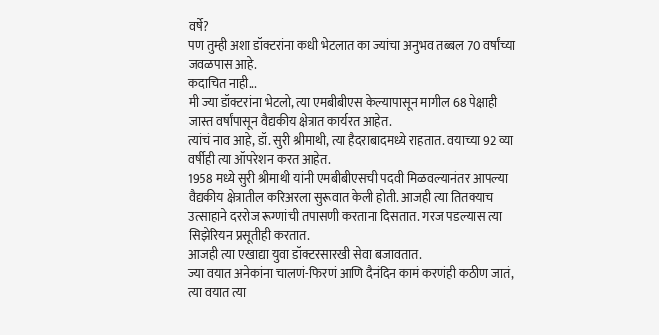वर्षे?
पण तुम्ही अशा डॉक्टरांना कधी भेटलात का ज्यांचा अनुभव तब्बल 70 वर्षांच्या जवळपास आहे.
कदाचित नाही...
मी ज्या डॉक्टरांना भेटलो, त्या एमबीबीएस केल्यापासून मागील 68 पेक्षाही जास्त वर्षांपासून वैद्यकीय क्षेत्रात कार्यरत आहेत.
त्यांचं नाव आहे, डॉ. सुरी श्रीमाथी, त्या हैदराबादमध्ये राहतात. वयाच्या 92 व्या वर्षीही त्या ऑपरेशन करत आहेत.
1958 मध्ये सुरी श्रीमाथी यांनी एमबीबीएसची पदवी मिळवल्यानंतर आपल्या वैद्यकीय क्षेत्रातील करिअरला सुरूवात केली होती. आजही त्या तितक्याच उत्साहाने दररोज रूग्णांची तपासणी करताना दिसतात. गरज पडल्यास त्या सिझेरियन प्रसूतीही करतात.
आजही त्या एखाद्या युवा डॉक्टरसारखी सेवा बजावतात.
ज्या वयात अनेकांना चालणं-फिरणं आणि दैनंदिन कामं करणंही कठीण जातं, त्या वयात त्या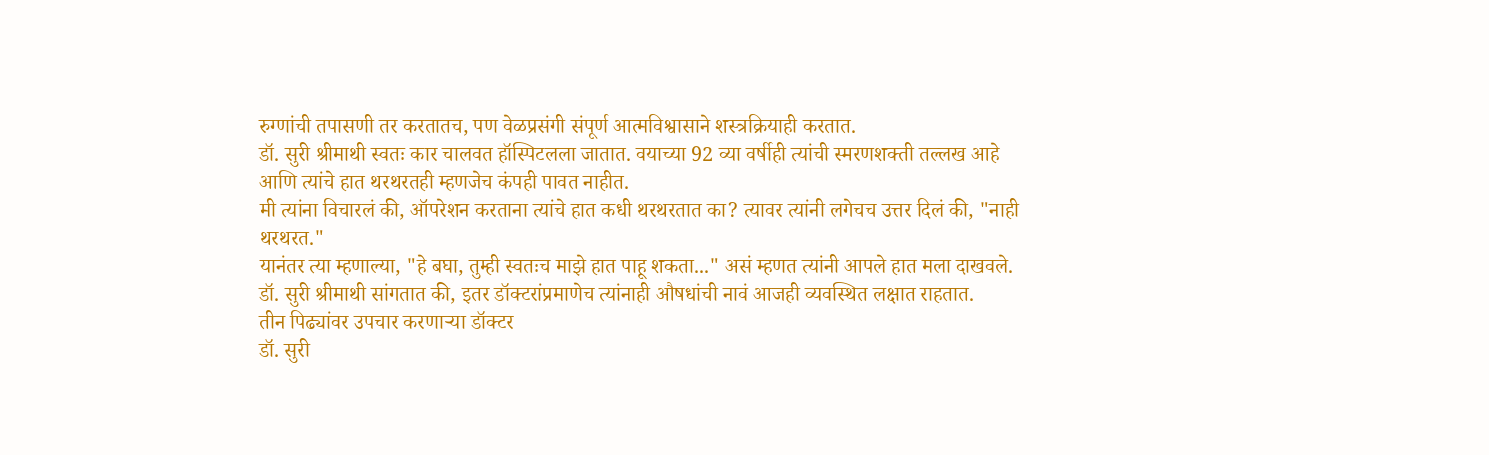रुग्णांची तपासणी तर करतातच, पण वेळप्रसंगी संपूर्ण आत्मविश्वासाने शस्त्रक्रियाही करतात.
डॉ. सुरी श्रीमाथी स्वतः कार चालवत हॉस्पिटलला जातात. वयाच्या 92 व्या वर्षीही त्यांची स्मरणशक्ती तल्लख आहे आणि त्यांचे हात थरथरतही म्हणजेच कंपही पावत नाहीत.
मी त्यांना विचारलं की, ऑपरेशन करताना त्यांचे हात कधी थरथरतात का? त्यावर त्यांनी लगेचच उत्तर दिलं की, "नाही थरथरत."
यानंतर त्या म्हणाल्या, "हे बघा, तुम्ही स्वतःच माझे हात पाहू शकता..." असं म्हणत त्यांनी आपले हात मला दाखवले.
डॉ. सुरी श्रीमाथी सांगतात की, इतर डॉक्टरांप्रमाणेच त्यांनाही औषधांची नावं आजही व्यवस्थित लक्षात राहतात.
तीन पिढ्यांवर उपचार करणाऱ्या डॉक्टर
डॉ. सुरी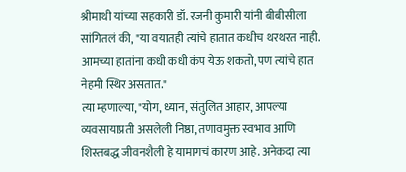श्रीमाथी यांच्या सहकारी डॉ. रजनी कुमारी यांनी बीबीसीला सांगितलं की, "या वयातही त्यांचे हातात कधीच थरथरत नाही. आमच्या हातांना कधी कधी कंप येऊ शकतो, पण त्यांचे हात नेहमी स्थिर असतात."
त्या म्हणाल्या, "योग, ध्यान, संतुलित आहार, आपल्या व्यवसायाप्रती असलेली निष्ठा, तणावमुक्त स्वभाव आणि शिस्तबद्ध जीवनशैली हे यामागचं कारण आहे. अनेकदा त्या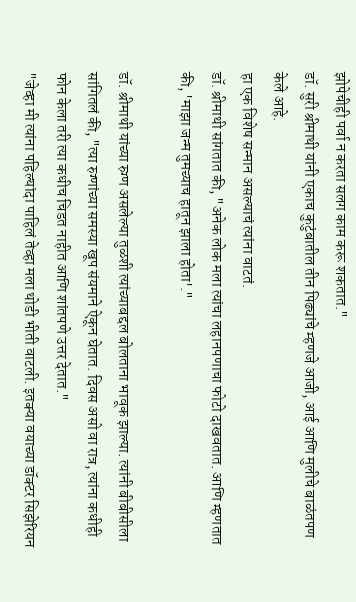झोपेचीही पर्वा न करता सलग काम करू शकतात."
डॉ. सुरी श्रीमाथी यांनी एकाच कुटुंबातील तीन पिढ्यांचे म्हणजे आजी, आई आणि मुलीचे बाळंतपण केले आहे.
हा एक विशेष सन्मान असल्याचं त्यांना वाटतं.
डॉ. श्रीमाथी सांगतात की, "अनेक लोक मला त्यांचा लहानपणाचा फोटो दाखवतात. आणि म्हणतात की, 'माझा जन्म तुमच्याच हातून झाला होता'."

डॉ. श्रीमाथी यांच्या रुग्ण असलेल्या तुळशी त्यांच्याबद्दल बोलताना भावूक झाल्या. त्यांनी बीबीसीला सांगितलं की, "त्या रुग्णांच्या समस्या खूप संयमाने ऐकून घेतात. दिवस असो वा रात्र, त्यांना कधीही फोन केला तरी त्या कधीच चिडत नाहीत आणि शांतपणे उत्तर देतात."
"जेव्हा मी त्यांना पहिल्यांदा पाहिलं तेव्हा मला थोडी भीती वाटली. इतक्या वयाच्या डॉक्टर सिझेरियन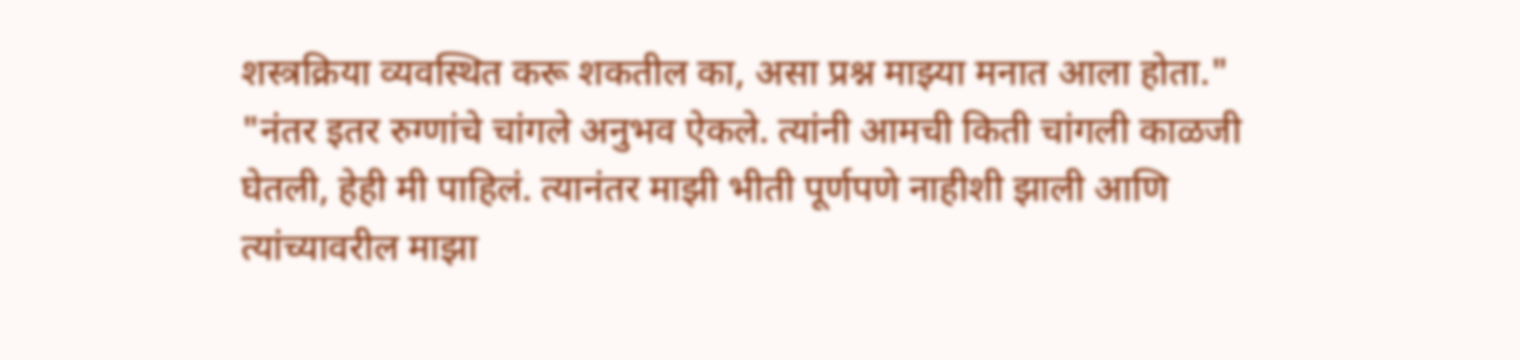शस्त्रक्रिया व्यवस्थित करू शकतील का, असा प्रश्न माझ्या मनात आला होता."
"नंतर इतर रुग्णांचे चांगले अनुभव ऐकले. त्यांनी आमची किती चांगली काळजी घेतली, हेही मी पाहिलं. त्यानंतर माझी भीती पूर्णपणे नाहीशी झाली आणि त्यांच्यावरील माझा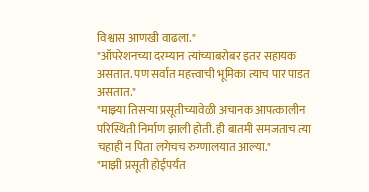विश्वास आणखी वाढला."
"ऑपरेशनच्या दरम्यान त्यांच्याबरोबर इतर सहायक असतात. पण सर्वात महत्त्वाची भूमिका त्याच पार पाडत असतात."
"माझ्या तिसऱ्या प्रसूतीच्यावेळी अचानक आपत्कालीन परिस्थिती निर्माण झाली होती. ही बातमी समजताच त्या चहाही न पिता लगेचच रुग्णालयात आल्या."
"माझी प्रसूती होईपर्यंत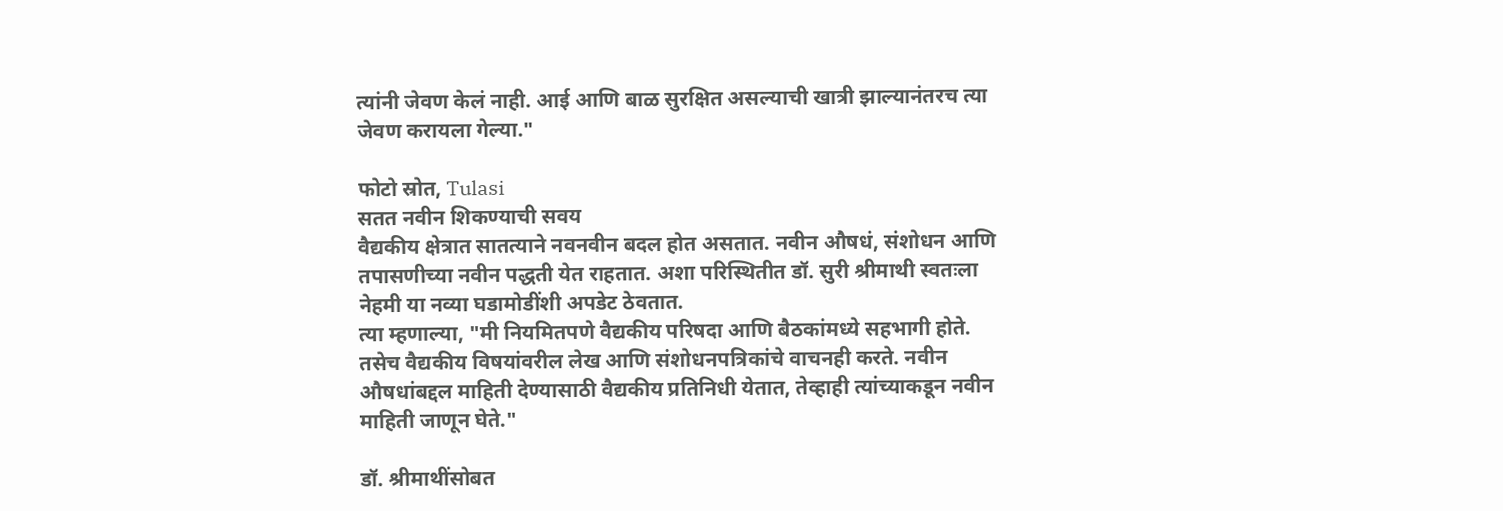त्यांनी जेवण केलं नाही. आई आणि बाळ सुरक्षित असल्याची खात्री झाल्यानंतरच त्या जेवण करायला गेल्या."

फोटो स्रोत, Tulasi
सतत नवीन शिकण्याची सवय
वैद्यकीय क्षेत्रात सातत्याने नवनवीन बदल होत असतात. नवीन औषधं, संशोधन आणि तपासणीच्या नवीन पद्धती येत राहतात. अशा परिस्थितीत डॉ. सुरी श्रीमाथी स्वतःला नेहमी या नव्या घडामोडींशी अपडेट ठेवतात.
त्या म्हणाल्या, "मी नियमितपणे वैद्यकीय परिषदा आणि बैठकांमध्ये सहभागी होते. तसेच वैद्यकीय विषयांवरील लेख आणि संशोधनपत्रिकांचे वाचनही करते. नवीन औषधांबद्दल माहिती देण्यासाठी वैद्यकीय प्रतिनिधी येतात, तेव्हाही त्यांच्याकडून नवीन माहिती जाणून घेते."

डॉ. श्रीमाथींसोबत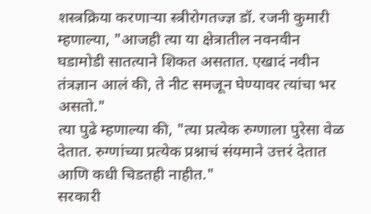शस्त्रक्रिया करणाऱ्या स्त्रीरोगतज्ज्ञ डॉ. रजनी कुमारी म्हणाल्या, "आजही त्या या क्षेत्रातील नवनवीन घडामोडी सातत्याने शिकत असतात. एखादं नवीन तंत्रज्ञान आलं की, ते नीट समजून घेण्यावर त्यांचा भर असतो."
त्या पुढे म्हणाल्या की, "त्या प्रत्येक रुग्णाला पुरेसा वेळ देतात. रुग्णांच्या प्रत्येक प्रश्नाचं संयमाने उत्तरं देतात आणि कधी चिडतही नाहीत."
सरकारी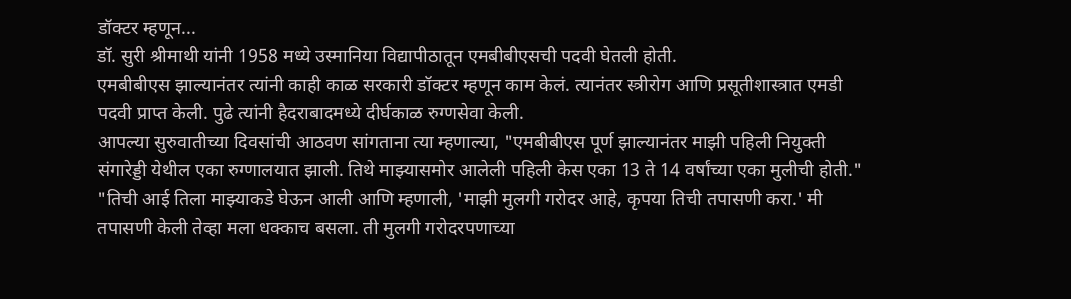डॉक्टर म्हणून...
डॉ. सुरी श्रीमाथी यांनी 1958 मध्ये उस्मानिया विद्यापीठातून एमबीबीएसची पदवी घेतली होती.
एमबीबीएस झाल्यानंतर त्यांनी काही काळ सरकारी डॉक्टर म्हणून काम केलं. त्यानंतर स्त्रीरोग आणि प्रसूतीशास्त्रात एमडी पदवी प्राप्त केली. पुढे त्यांनी हैदराबादमध्ये दीर्घकाळ रुग्णसेवा केली.
आपल्या सुरुवातीच्या दिवसांची आठवण सांगताना त्या म्हणाल्या, "एमबीबीएस पूर्ण झाल्यानंतर माझी पहिली नियुक्ती संगारेड्डी येथील एका रुग्णालयात झाली. तिथे माझ्यासमोर आलेली पहिली केस एका 13 ते 14 वर्षांच्या एका मुलीची होती."
"तिची आई तिला माझ्याकडे घेऊन आली आणि म्हणाली, 'माझी मुलगी गरोदर आहे, कृपया तिची तपासणी करा.' मी तपासणी केली तेव्हा मला धक्काच बसला. ती मुलगी गरोदरपणाच्या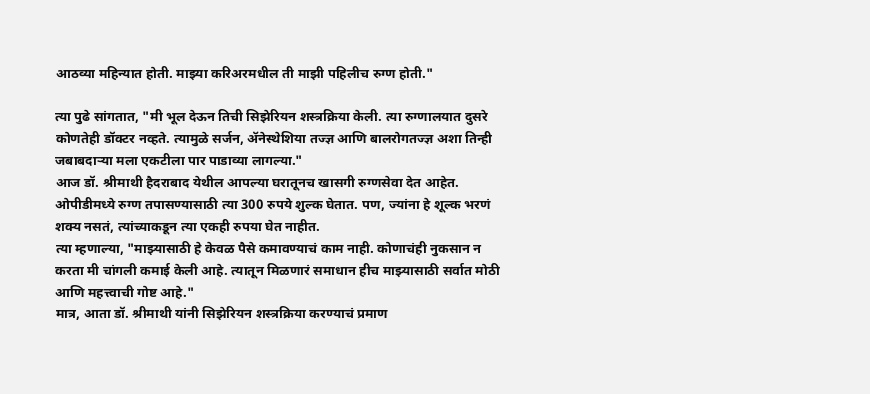आठव्या महिन्यात होती. माझ्या करिअरमधील ती माझी पहिलीच रुग्ण होती."

त्या पुढे सांगतात, "मी भूल देऊन तिची सिझेरियन शस्त्रक्रिया केली. त्या रुग्णालयात दुसरे कोणतेही डॉक्टर नव्हते. त्यामुळे सर्जन, ॲनेस्थेशिया तज्ज्ञ आणि बालरोगतज्ज्ञ अशा तिन्ही जबाबदाऱ्या मला एकटीला पार पाडाव्या लागल्या."
आज डॉ. श्रीमाथी हैदराबाद येथील आपल्या घरातूनच खासगी रुग्णसेवा देत आहेत.
ओपीडीमध्ये रुग्ण तपासण्यासाठी त्या 300 रुपये शुल्क घेतात. पण, ज्यांना हे शूल्क भरणं शक्य नसतं, त्यांच्याकडून त्या एकही रुपया घेत नाहीत.
त्या म्हणाल्या, "माझ्यासाठी हे केवळ पैसे कमावण्याचं काम नाही. कोणाचंही नुकसान न करता मी चांगली कमाई केली आहे. त्यातून मिळणारं समाधान हीच माझ्यासाठी सर्वात मोठी आणि महत्त्वाची गोष्ट आहे."
मात्र, आता डॉ. श्रीमाथी यांनी सिझेरियन शस्त्रक्रिया करण्याचं प्रमाण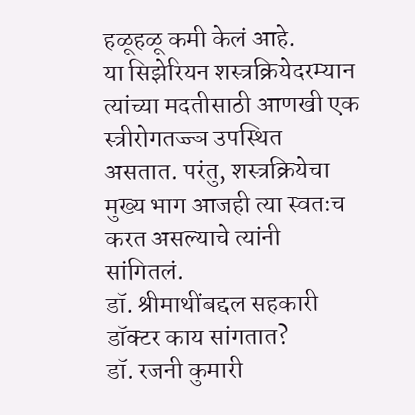हळूहळू कमी केलं आहे.
या सिझेरियन शस्त्रक्रियेदरम्यान त्यांच्या मदतीसाठी आणखी एक स्त्रीरोगतज्ज्ञ उपस्थित असतात. परंतु, शस्त्रक्रियेचा मुख्य भाग आजही त्या स्वतःच करत असल्याचे त्यांनी सांगितलं.
डॉ. श्रीमाथींबद्दल सहकारी डॉक्टर काय सांगतात?
डॉ. रजनी कुमारी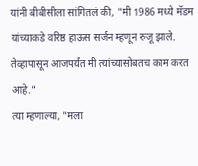यांनी बीबीसीला सांगितलं की, "मी 1986 मध्ये मॅडम यांच्याकडे वरिष्ठ हाऊस सर्जन म्हणून रुजू झाले. तेव्हापासून आजपर्यंत मी त्यांच्यासोबतच काम करत आहे."
त्या म्हणाल्या, "मला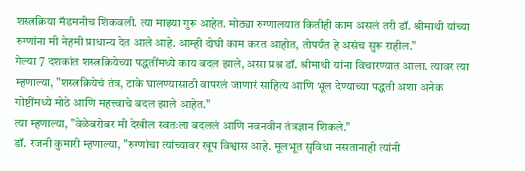शस्त्रक्रिया मॅडमनीच शिकवली. त्या माझ्या गुरू आहेत. मोठ्या रुग्णालयात कितीही काम असलं तरी डॉ. श्रीमाथी यांच्या रुग्णांना मी नेहमी प्राधान्य देत आले आहे. आम्ही दोघी काम करत आहोत, तोपर्यंत हे असंच सुरू राहील."
गेल्या 7 दशकांत शस्त्रक्रियेच्या पद्धतींमध्ये काय बदल झाले, असा प्रश्न डॉ. श्रीमाथी यांना विचारण्यात आला. त्यावर त्या म्हणाल्या, "शस्त्रक्रियेचं तंत्र, टाके घालण्यासाठी वापरलं जाणारं साहित्य आणि भूल देण्याच्या पद्धती अशा अनेक गोष्टींमध्ये मोठे आणि महत्त्वाचे बदल झाले आहेत."
त्या म्हणाल्या, "वेळेबरोबर मी देखील स्वतःला बदललं आणि नवनवीन तंत्रज्ञान शिकले."
डॉ. रजनी कुमारी म्हणाल्या, "रुग्णांचा त्यांच्यावर खूप विश्वास आहे. मूलभूत सुविधा नसतानाही त्यांनी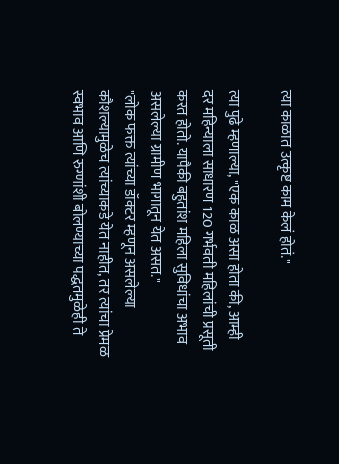त्या काळात उत्कृष्ट काम केलं होतं."

त्या पुढे म्हणाल्या, "एक काळ असा होता की, आम्ही दर महिन्याला साधारण 120 गर्भवती महिलांची प्रसूती करत होतो. यापैकी बहुतांश महिला सुविधांचा अभाव असलेल्या ग्रामीण भागातून येत असत."
"लोक फक्त त्यांच्या डॉक्टर म्हणून असलेल्या कौशल्यामुळेच त्यांच्याकडे येत नाहीत, तर त्यांचा प्रेमळ स्वभाव आणि रुग्णांशी बोलण्याच्या पद्धतमुळेही ते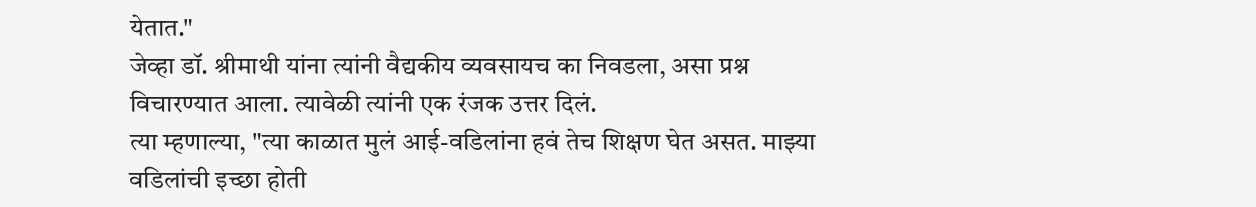येतात."
जेव्हा डॉ. श्रीमाथी यांना त्यांनी वैद्यकीय व्यवसायच का निवडला, असा प्रश्न विचारण्यात आला. त्यावेळी त्यांनी एक रंजक उत्तर दिलं.
त्या म्हणाल्या, "त्या काळात मुलं आई-वडिलांना हवं तेच शिक्षण घेत असत. माझ्या वडिलांची इच्छा होती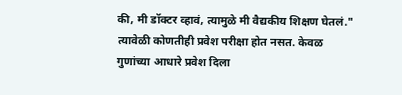की, मी डॉक्टर व्हावं, त्यामुळे मी वैद्यकीय शिक्षण घेतलं."
त्यावेळी कोणतीही प्रवेश परीक्षा होत नसत. केवळ गुणांच्या आधारे प्रवेश दिला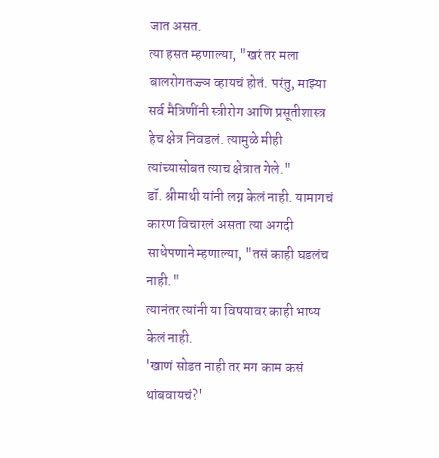जात असत.
त्या हसत म्हणाल्या, "खरं तर मला बालरोगतज्ज्ञ व्हायचं होतं. परंतु, माझ्या सर्व मैत्रिणींनी स्त्रीरोग आणि प्रसूतीशास्त्र हेच क्षेत्र निवडलं. त्यामुळे मीही त्यांच्यासोबत त्याच क्षेत्रात गेले."
डॉ. श्रीमाथी यांनी लग्न केलं नाही. यामागचं कारण विचारलं असता त्या अगदी साधेपणाने म्हणाल्या, "तसं काही घडलंच नाही."
त्यानंतर त्यांनी या विषयावर काही भाष्य केलं नाही.
'खाणं सोडत नाही तर मग काम कसं थांबवायचं?'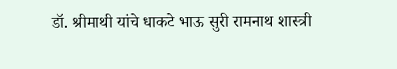डॉ. श्रीमाथी यांचे धाकटे भाऊ सुरी रामनाथ शास्त्री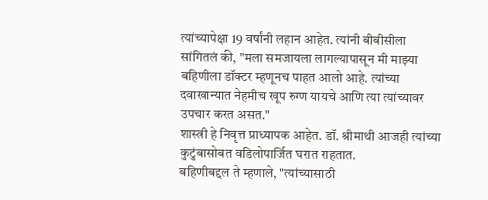त्यांच्यापेक्षा 19 वर्षांनी लहान आहेत. त्यांनी बीबीसीला सांगितलं की, "मला समजायला लागल्यापासून मी माझ्या बहिणीला डॉक्टर म्हणूनच पाहत आलो आहे. त्यांच्या दवाखान्यात नेहमीच खूप रुग्ण यायचे आणि त्या त्यांच्यावर उपचार करत असत."
शास्त्री हे निवृत्त प्राध्यापक आहेत. डॉ. श्रीमाथी आजही त्यांच्या कुटुंबासोबत वडिलोपार्जित घरात राहतात.
बहिणीबद्दल ते म्हणाले, "त्यांच्यासाठी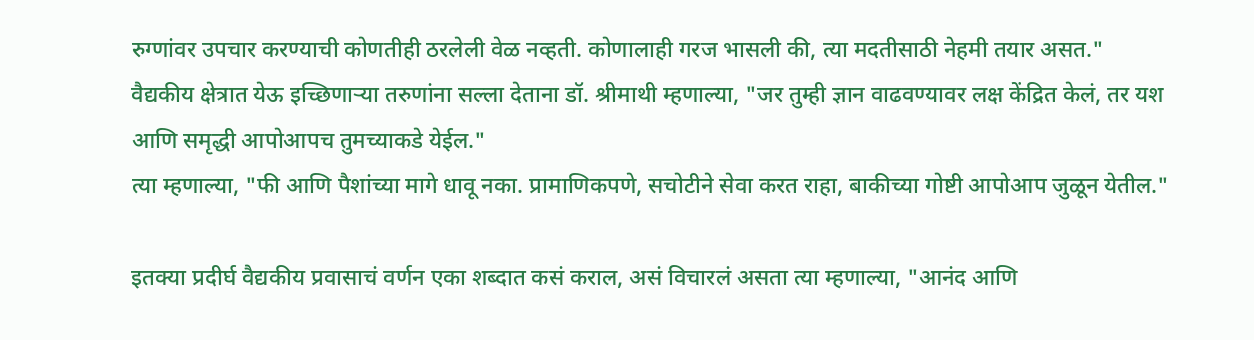रुग्णांवर उपचार करण्याची कोणतीही ठरलेली वेळ नव्हती. कोणालाही गरज भासली की, त्या मदतीसाठी नेहमी तयार असत."
वैद्यकीय क्षेत्रात येऊ इच्छिणाऱ्या तरुणांना सल्ला देताना डॉ. श्रीमाथी म्हणाल्या, "जर तुम्ही ज्ञान वाढवण्यावर लक्ष केंद्रित केलं, तर यश आणि समृद्धी आपोआपच तुमच्याकडे येईल."
त्या म्हणाल्या, "फी आणि पैशांच्या मागे धावू नका. प्रामाणिकपणे, सचोटीने सेवा करत राहा, बाकीच्या गोष्टी आपोआप जुळून येतील."

इतक्या प्रदीर्घ वैद्यकीय प्रवासाचं वर्णन एका शब्दात कसं कराल, असं विचारलं असता त्या म्हणाल्या, "आनंद आणि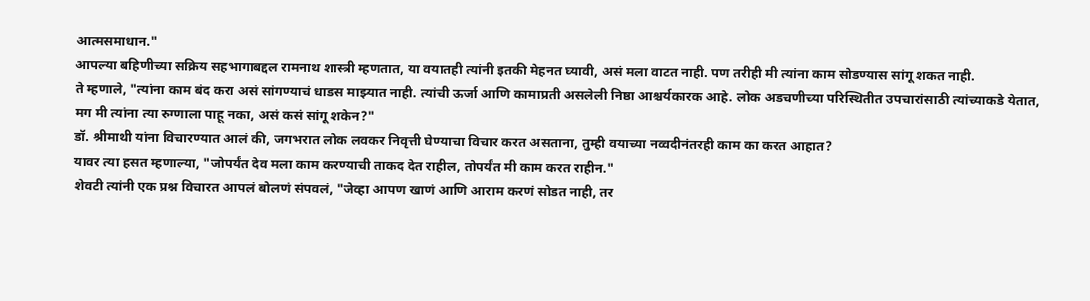आत्मसमाधान."
आपल्या बहिणीच्या सक्रिय सहभागाबद्दल रामनाथ शास्त्री म्हणतात, या वयातही त्यांनी इतकी मेहनत घ्यावी, असं मला वाटत नाही. पण तरीही मी त्यांना काम सोडण्यास सांगू शकत नाही.
ते म्हणाले, "त्यांना काम बंद करा असं सांगण्याचं धाडस माझ्यात नाही. त्यांची ऊर्जा आणि कामाप्रती असलेली निष्ठा आश्चर्यकारक आहे. लोक अडचणीच्या परिस्थितीत उपचारांसाठी त्यांच्याकडे येतात, मग मी त्यांना त्या रुग्णाला पाहू नका, असं कसं सांगू शकेन?"
डॉ. श्रीमाथी यांना विचारण्यात आलं की, जगभरात लोक लवकर निवृत्ती घेण्याचा विचार करत असताना, तुम्ही वयाच्या नव्वदीनंतरही काम का करत आहात?
यावर त्या हसत म्हणाल्या, "जोपर्यंत देव मला काम करण्याची ताकद देत राहील, तोपर्यंत मी काम करत राहीन."
शेवटी त्यांनी एक प्रश्न विचारत आपलं बोलणं संपवलं, "जेव्हा आपण खाणं आणि आराम करणं सोडत नाही, तर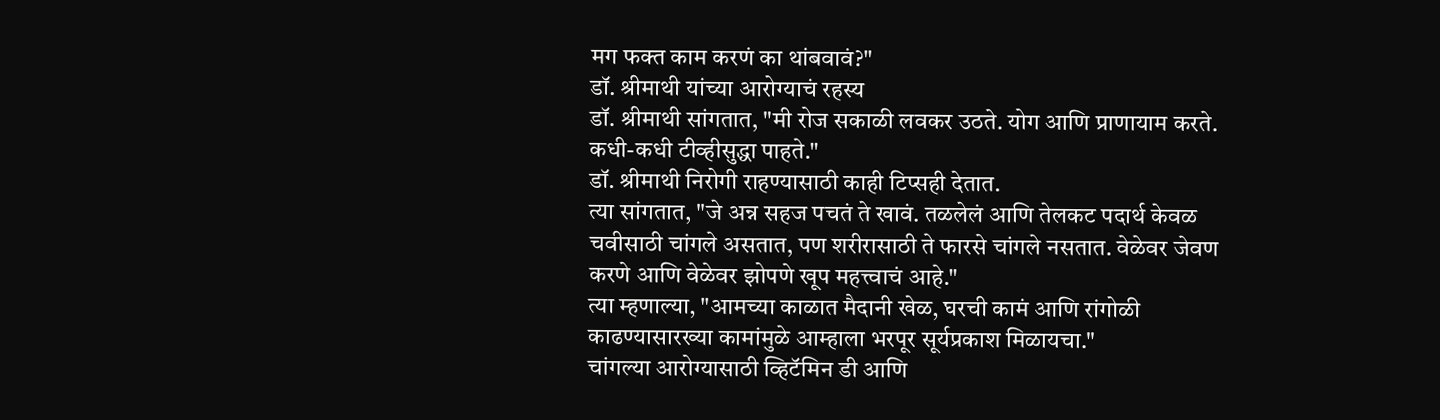मग फक्त काम करणं का थांबवावं?"
डॉ. श्रीमाथी यांच्या आरोग्याचं रहस्य
डॉ. श्रीमाथी सांगतात, "मी रोज सकाळी लवकर उठते. योग आणि प्राणायाम करते. कधी-कधी टीव्हीसुद्धा पाहते."
डॉ. श्रीमाथी निरोगी राहण्यासाठी काही टिप्सही देतात.
त्या सांगतात, "जे अन्न सहज पचतं ते खावं. तळलेलं आणि तेलकट पदार्थ केवळ चवीसाठी चांगले असतात, पण शरीरासाठी ते फारसे चांगले नसतात. वेळेवर जेवण करणे आणि वेळेवर झोपणे खूप महत्त्वाचं आहे."
त्या म्हणाल्या, "आमच्या काळात मैदानी खेळ, घरची कामं आणि रांगोळी काढण्यासारख्या कामांमुळे आम्हाला भरपूर सूर्यप्रकाश मिळायचा."
चांगल्या आरोग्यासाठी व्हिटॅमिन डी आणि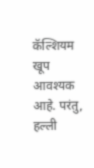कॅल्शियम खूप आवश्यक आहे. परंतु, हल्ली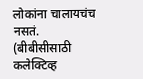लोकांना चालायचंच नसतं.
(बीबीसीसाठी कलेक्टिव्ह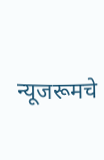न्यूजरूमचे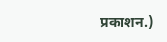प्रकाशन.)